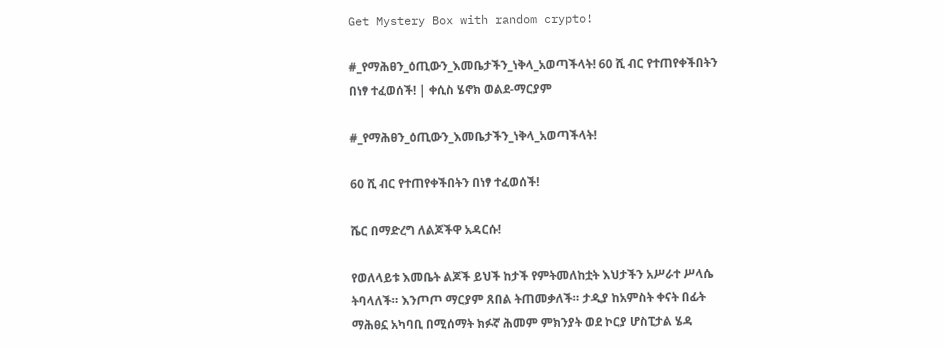Get Mystery Box with random crypto!

#_የማሕፀን_ዕጢውን_እመቤታችን_ነቅላ_አወጣችላት! 60 ሺ ብር የተጠየቀችበትን በነፃ ተፈወሰች! | ቀሲስ ሄኖክ ወልደ-ማርያም

#_የማሕፀን_ዕጢውን_እመቤታችን_ነቅላ_አወጣችላት!

60 ሺ ብር የተጠየቀችበትን በነፃ ተፈወሰች!

ሼር በማድረግ ለልጆችዋ አዳርሱ!

የወለላይቱ እመቤት ልጆች ይህች ከታች የምትመለከቷት እህታችን አሥራተ ሥላሴ ትባላለች። እንጦጦ ማርያም ጸበል ትጠመቃለች። ታዲያ ከአምስት ቀናት በፊት ማሕፀኗ አካባቢ በሚሰማት ክፉኛ ሕመም ምክንያት ወደ ኮርያ ሆስፒታል ሄዳ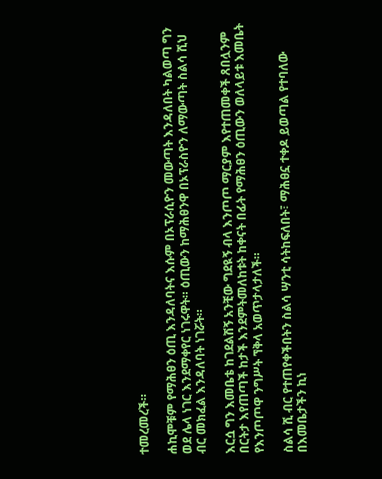ተመረመረች።

ሐኪሞቹም የማሕፀን ዕጢ እንዳለባትና እሱም በኦፕራሲዮን መውጣት እንዳለበት ካልወጣ ግን ወደ ሌላ ነገር እንደማቀየር ነገሩዋት። ዕጢውን ከማሕፀንዋ በኦፕራስዮን ለማውጣት ስልሳ ሺህ ብር መክፈል እንዳለባት ነገሯት።

እርሷ ግን እመቤቴ ከገደልሽኝ አንቺው ግደዪኝ ብላ እንጦጦ ማርያም እየተጠመቀች ጸበሏንም በርትታ እየጠጣች ከታች እንደምትመለከቱት ከቀናት በፊት የማሕፀን ዕጢውን ወለላይቱ እመቤት የእንጦጦዋ ንግሥት ኘቅላ አወጥታላታለች።

ስልሳ ሺ ብር የተጠየቀችበትን ስልሳ ሣንቲ ሳትከፍለበት፣ ማሕፀኗ ተቀዶ ይወጣል የተባለው በእመቤታችን ኪነ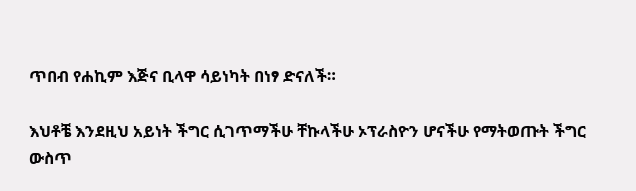ጥበብ የሐኪም እጅና ቢላዋ ሳይነካት በነፃ ድናለች።

እህቶቼ እንደዚህ አይነት ችግር ሲገጥማችሁ ቸኩላችሁ ኦፕራስዮን ሆናችሁ የማትወጡት ችግር ውስጥ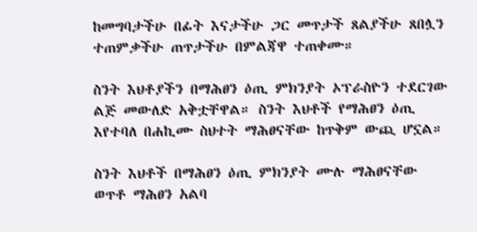ከመግባታችሁ በፊት እናታችሁ ጋር መጥታች ጸልያችሁ ጸበሏን ተጠምቃችሁ ጠጥታችሁ በምልጃዋ ተጠቀሙ።

ስንት እህቶያችን በማሕፀን ዕጢ ምክንያት ኦፕራስዮን ተደርገው ልጅ መውለድ አቅቷቸዋል። ስንት እህቶች የማሕፀን ዕጢ እየተባለ በሐኪሙ ስህተት ማሕፀናቸው ከጥቅም ውጪ ሆኗል።

ስንት እህቶች በማሕፀን ዕጢ ምክንያት ሙሉ ማሕፀናቸው ወጥቶ ማሕፀን አልባ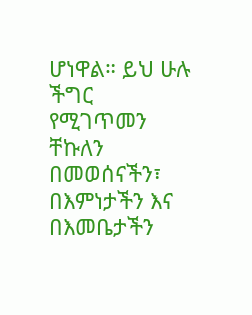ሆነዋል። ይህ ሁሉ ችግር የሚገጥመን ቸኩለን በመወሰናችን፣ በእምነታችን እና በእመቤታችን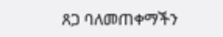ጸጋ ባለመጠቀማችን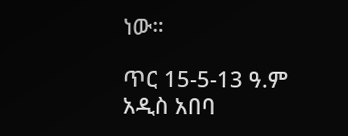ነው።

ጥር 15-5-13 ዓ.ም
አዲስ አበባ